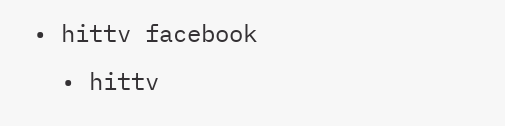• hittv facebook
  • hittv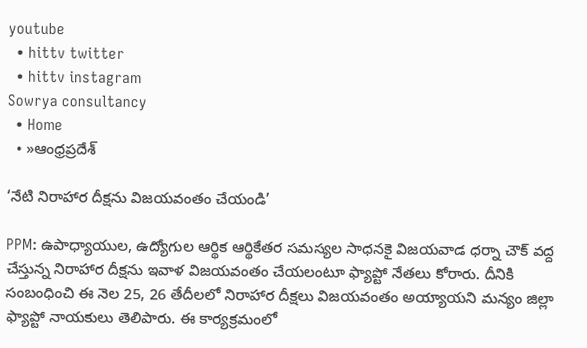youtube
  • hittv twitter
  • hittv instagram
Sowrya consultancy
  • Home
  • »ఆంధ్రప్రదేశ్

‘నేటి నిరాహార దీక్షను విజయవంతం చేయండి’

PPM: ఉపాధ్యాయుల, ఉద్యోగుల ఆర్థిక ఆర్థికేతర సమస్యల సాధనకై విజయవాడ ధర్నా చౌక్ వద్ద చేస్తున్న నిరాహార దీక్షను ఇవాళ విజయవంతం చేయలంటూ ఫ్యాప్టో నేతలు కోరారు. దీనికి సంబంధించి ఈ నెల 25, 26 తేదీలలో నిరాహార దీక్షలు విజయవంతం అయ్యాయని మన్యం జిల్లా ఫ్యాప్టో నాయకులు తెలిపారు. ఈ కార్యక్రమంలో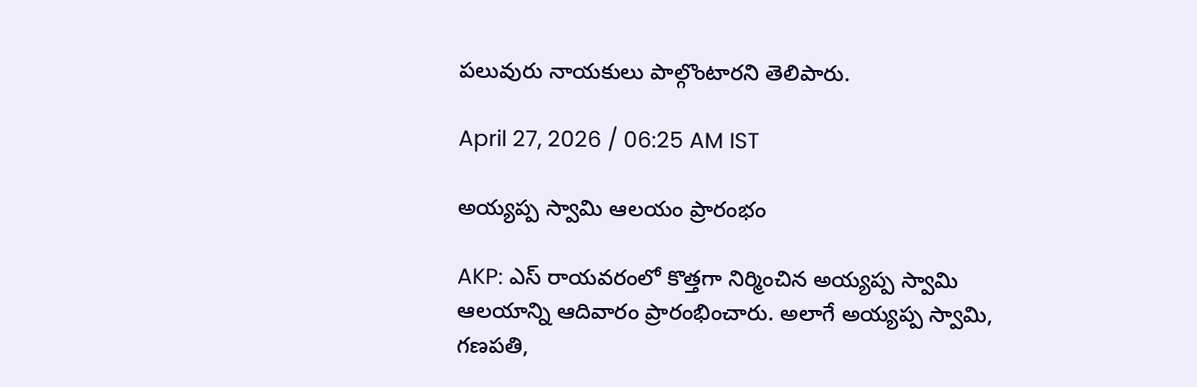పలువురు నాయకులు పాల్గొంటారని తెలిపారు.

April 27, 2026 / 06:25 AM IST

అయ్యప్ప స్వామి ఆలయం ప్రారంభం

AKP: ఎస్ రాయవరంలో కొత్తగా నిర్మించిన అయ్యప్ప స్వామి ఆలయాన్ని ఆదివారం ప్రారంభించారు. అలాగే అయ్యప్ప స్వామి, గణపతి,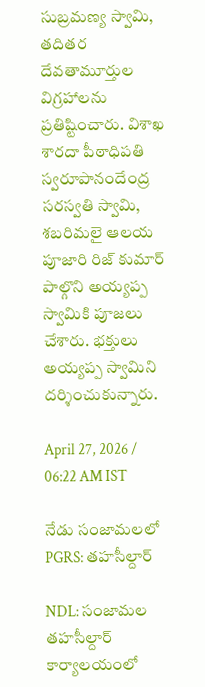సుబ్రమణ్య స్వామి, తదితర దేవతామూర్తుల విగ్రహాలను ప్రతిష్టించారు. విశాఖ శారదా పీఠాధిపతి స్వరూపానందేంద్ర సరస్వతి స్వామి, శబరిమలై ఆలయ పూజారి రిజ్ కుమార్ పాల్గొని అయ్యప్ప స్వామికి పూజలు చేశారు. భక్తులు అయ్యప్ప స్వామిని దర్శించుకున్నారు.

April 27, 2026 / 06:22 AM IST

నేడు సంజామలలో PGRS: తహసీల్దార్

NDL: సంజామల తహసీల్దార్ కార్యాలయంలో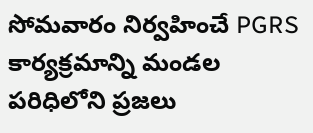సోమవారం నిర్వహించే PGRS కార్యక్రమాన్ని మండల పరిధిలోని ప్రజలు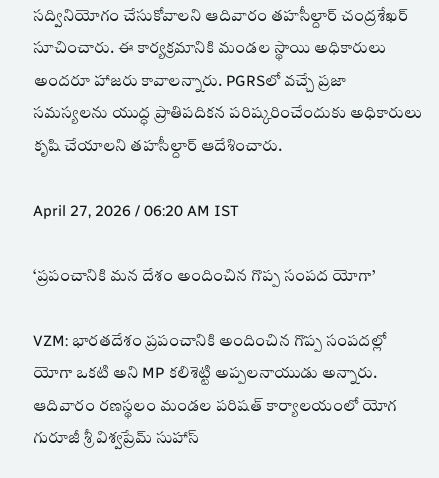సద్వినియోగం చేసుకోవాలని ఆదివారం తహసీల్దార్ చంద్రశేఖర్ సూచించారు. ఈ కార్యక్రమానికి మండల స్థాయి అధికారులు అందరూ హాజరు కావాలన్నారు. PGRSలో వచ్చే ప్రజా సమస్యలను యుద్ధ ప్రాతిపదికన పరిష్కరించేందుకు అధికారులు కృషి చేయాలని తహసీల్దార్ ఆదేశించారు.

April 27, 2026 / 06:20 AM IST

‘ప్రపంచానికి మన దేశం అందించిన గొప్ప సంపద యోగా’

VZM: భారతదేశం ప్రపంచానికి అందించిన గొప్ప సంపదల్లో యోగా ఒకటి అని MP కలిశెట్టి అప్పలనాయుడు అన్నారు. ఆదివారం రణస్థలం మండల పరిషత్ కార్యాలయంలో యోగ గురూజీ శ్రీ విశ్వప్రేమ్ సుహాస్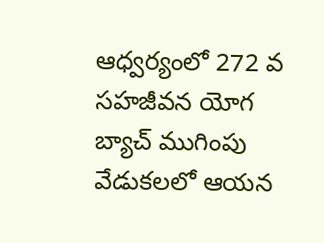ఆధ్వర్యంలో 272 వ సహజీవన యోగ బ్యాచ్ ముగింపు వేడుకలలో ఆయన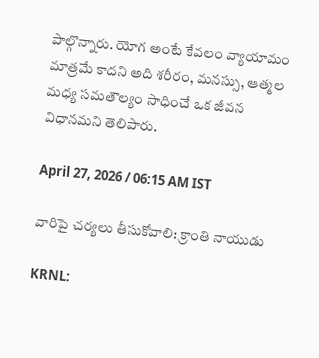పాల్గొన్నారు. యోగ అంటే కేవలం వ్యాయామం మాత్రమే కాదని అది శరీరం, మనస్సు, ఆత్మల మధ్య సమతౌల్యం సాధించే ఒక జీవన విధానమని తెలిపారు.

April 27, 2026 / 06:15 AM IST

వారిపై చర్యలు తీసుకోవాలి: క్రాంతి నాయుడు

KRNL: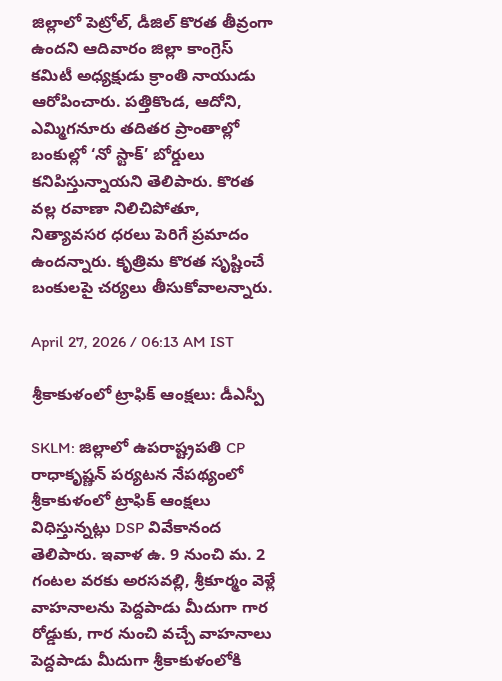జిల్లాలో పెట్రోల్, డీజిల్ కొరత తీవ్రంగా ఉందని ఆదివారం జిల్లా కాంగ్రెస్ కమిటీ అధ్యక్షుడు క్రాంతి నాయుడు ఆరోపించారు. పత్తికొండ, ఆదోని, ఎమ్మిగనూరు తదితర ప్రాంతాల్లో బంకుల్లో ‘నో స్టాక్’ బోర్డులు కనిపిస్తున్నాయని తెలిపారు. కొరత వల్ల రవాణా నిలిచిపోతూ, నిత్యావసర ధరలు పెరిగే ప్రమాదం ఉందన్నారు. కృత్రిమ కొరత సృష్టించే బంకులపై చర్యలు తీసుకోవాలన్నారు.

April 27, 2026 / 06:13 AM IST

శ్రీకాకుళంలో ట్రాఫిక్ ఆంక్షలు: డీఎస్పీ

SKLM: జిల్లాలో ఉపరాష్ట్రపతి CP రాధాకృష్ణన్ పర్యటన నేపథ్యంలో శ్రీకాకుళంలో ట్రాఫిక్ ఆంక్షలు విధిస్తున్నట్లు DSP వివేకానంద తెలిపారు. ఇవాళ ఉ. 9 నుంచి మ. 2 గంటల వరకు అరసవల్లి, శ్రీకూర్మం వెళ్లే వాహనాలను పెద్దపాడు మీదుగా గార రోడ్డుకు, గార నుంచి వచ్చే వాహనాలు పెద్దపాడు మీదుగా శ్రీకాకుళంలోకి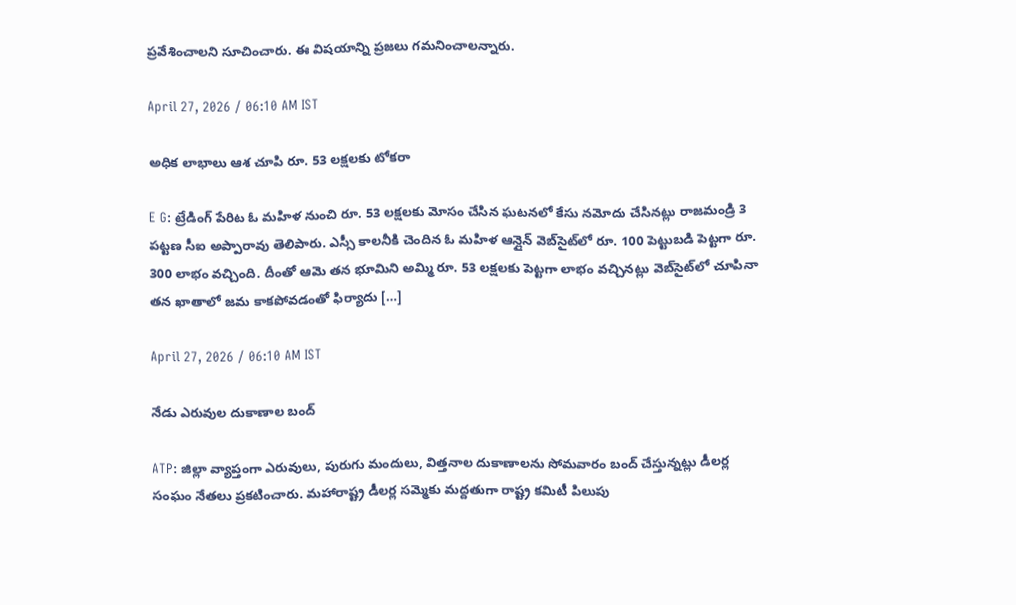ప్రవేశించాలని సూచించారు. ఈ విషయాన్ని ప్రజలు గమనించాలన్నారు.

April 27, 2026 / 06:10 AM IST

అధిక లాభాలు ఆశ చూపి రూ. 53 లక్షలకు టోకరా

E G: ట్రేడింగ్ పేరిట ఓ మహిళ నుంచి రూ. 53 లక్షలకు మోసం చేసిన ఘటనలో కేసు నమోదు చేసినట్లు రాజమండ్రి 3 పట్టణ సీఐ అప్పారావు తెలిపారు. ఎస్సీ కాలనీకి చెందిన ఓ మహిళ ఆన్లైన్‌ వెబ్‌‌సైట్‌లో రూ. 100 పెట్టుబడి పెట్టగా రూ. 300 లాభం వచ్చింది. దీంతో ఆమె తన భూమిని అమ్మి రూ. 53 లక్షలకు పెట్టగా లాభం వచ్చినట్లు వెబ్‌సైట్‌లో చూపినా తన ఖాతాలో జమ కాకపోవడంతో ఫిర్యాదు […]

April 27, 2026 / 06:10 AM IST

నేడు ఎరువుల దుకాణాల బంద్

ATP: జిల్లా వ్యాప్తంగా ఎరువులు, పురుగు మందులు, విత్తనాల దుకాణాలను సోమవారం బంద్ చేస్తున్నట్లు డీలర్ల సంఘం నేతలు ప్రకటించారు. మహారాష్ట్ర డీలర్ల సమ్మెకు మద్దతుగా రాష్ట్ర కమిటీ పిలుపు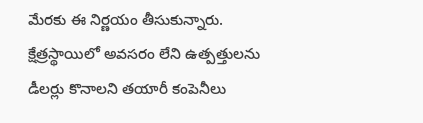మేరకు ఈ నిర్ణయం తీసుకున్నారు. క్షేత్రస్థాయిలో అవసరం లేని ఉత్పత్తులను డీలర్లు కొనాలని తయారీ కంపెనీలు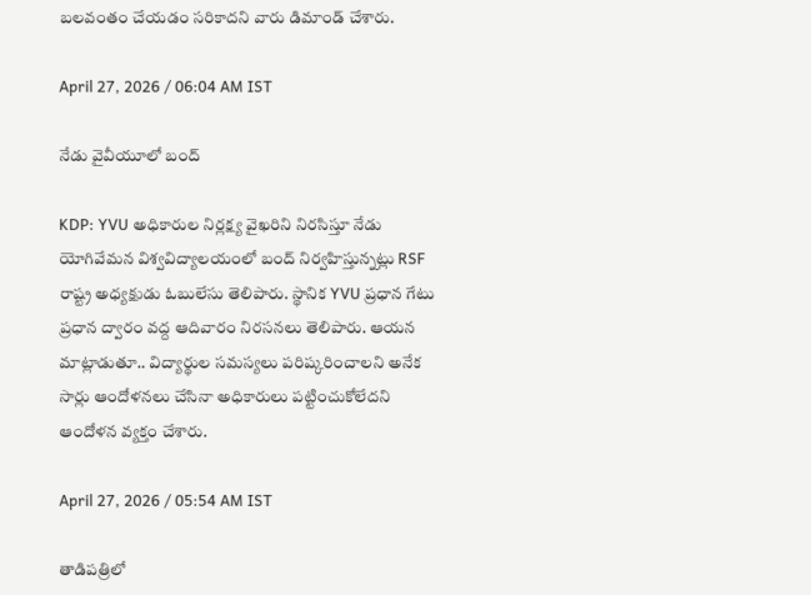బలవంతం చేయడం సరికాదని వారు డిమాండ్ చేశారు.

April 27, 2026 / 06:04 AM IST

నేడు వైవీయూలో బంద్

KDP: YVU అధికారుల నిర్లక్ష్య వైఖరిని నిరసిస్తూ నేడు యోగివేమన విశ్వవిద్యాలయంలో బంద్ నిర్వహిస్తున్నట్లు RSF రాష్ట్ర అధ్యక్షుడు ఓబులేసు తెలిపారు. స్థానిక YVU ప్రధాన గేటు ప్రధాన ద్వారం వద్ద ఆదివారం నిరసనలు తెలిపారు. ఆయన మాట్లాడుతూ.. విద్యార్థుల సమస్యలు పరిష్కరించాలని అనేక సార్లు ఆందోళనలు చేసినా అధికారులు పట్టించుకోలేదని ఆందోళన వ్యక్తం చేశారు.

April 27, 2026 / 05:54 AM IST

తాడిపత్రిలో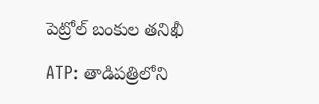పెట్రోల్ బంకుల తనిఖీ

ATP: తాడిపత్రిలోని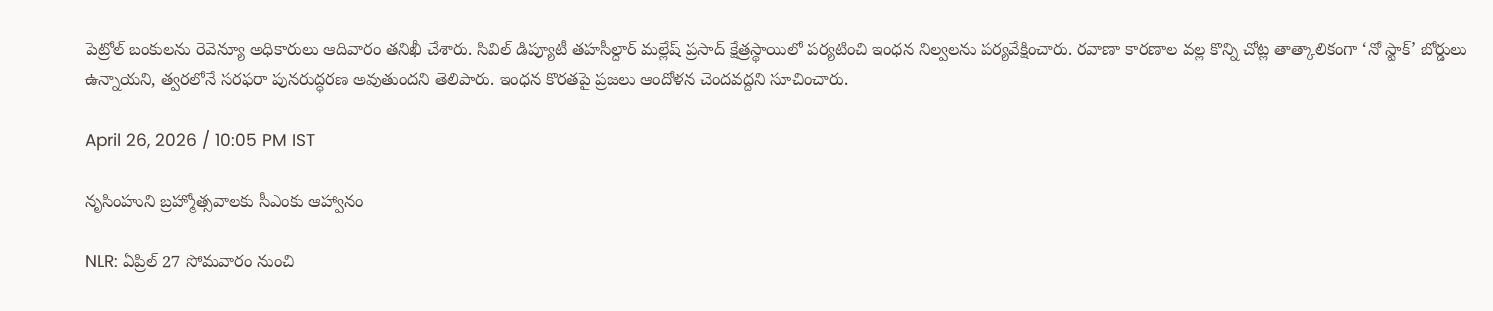పెట్రోల్ బంకులను రెవెన్యూ అధికారులు ఆదివారం తనిఖీ చేశారు. సివిల్ డిప్యూటీ తహసీల్దార్ మల్లేష్ ప్రసాద్ క్షేత్రస్థాయిలో పర్యటించి ఇంధన నిల్వలను పర్యవేక్షించారు. రవాణా కారణాల వల్ల కొన్ని చోట్ల తాత్కాలికంగా ‘నో స్టాక్’ బోర్డులు ఉన్నాయని, త్వరలోనే సరఫరా పునరుద్ధరణ అవుతుందని తెలిపారు. ఇంధన కొరతపై ప్రజలు ఆందోళన చెందవద్దని సూచించారు.

April 26, 2026 / 10:05 PM IST

నృసింహుని బ్రహ్మోత్సవాలకు సీఎంకు ఆహ్వానం

NLR: ఏప్రిల్ 27 సోమవారం నుంచి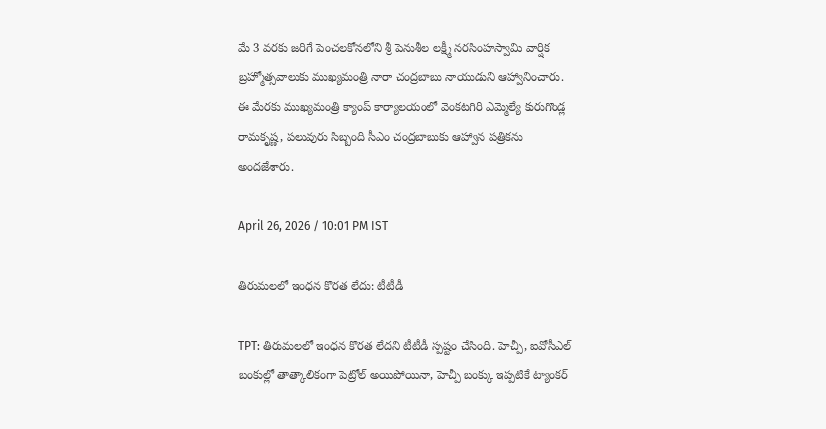మే 3 వరకు జరిగే పెంచలకోనలోని శ్రీ పెనుశీల లక్ష్మీ నరసింహస్వామి వార్షిక బ్రహ్మోత్సవాలుకు ముఖ్యమంత్రి నారా చంద్రబాబు నాయుడుని ఆహ్వానించారు. ఈ మేరకు ముఖ్యమంత్రి క్యాంప్ కార్యాలయంలో వెంకటగిరి ఎమ్మెల్యే కురుగొండ్ల రామకృష్ణ, పలువురు సిబ్బంది సీఎం చంద్రబాబుకు ఆహ్వాన పత్రికను అందజేశారు.

April 26, 2026 / 10:01 PM IST

తిరుమలలో ఇంధన కొరత లేదు: టీటీడీ

TPT: తిరుమలలో ఇంధన కొరత లేదని టీటీడీ స్పష్టం చేసింది. హెచ్పీ, ఐవోసీఎల్ బంకుల్లో తాత్కాలికంగా పెట్రోల్ అయిపోయినా, హెచ్పీ బంక్కు ఇప్పటికే ట్యాంకర్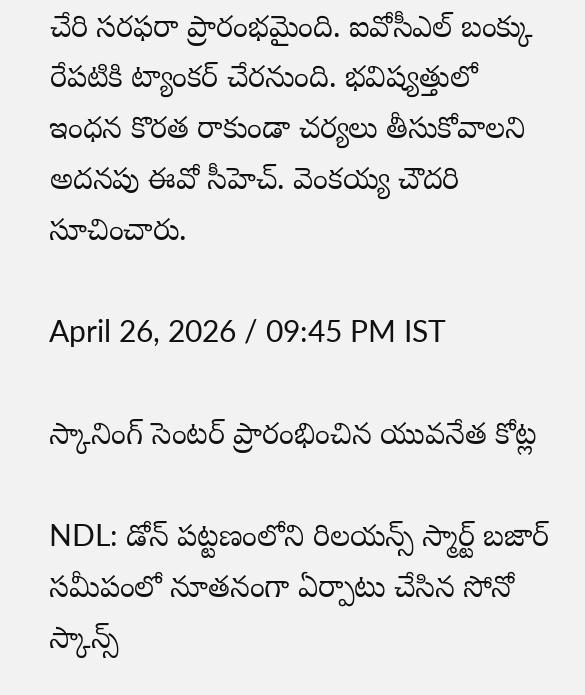చేరి సరఫరా ప్రారంభమైంది. ఐవోసీఎల్ బంక్కు రేపటికి ట్యాంకర్ చేరనుంది. భవిష్యత్తులో ఇంధన కొరత రాకుండా చర్యలు తీసుకోవాలని అదనపు ఈవో సీహెచ్. వెంకయ్య చౌదరి సూచించారు.

April 26, 2026 / 09:45 PM IST

స్కానింగ్ సెంటర్ ప్రారంభించిన యువనేత కోట్ల

NDL: డోన్ పట్టణంలోని రిలయన్స్ స్మార్ట్ బజార్ సమీపంలో నూతనంగా ఏర్పాటు చేసిన సోనో స్కాన్స్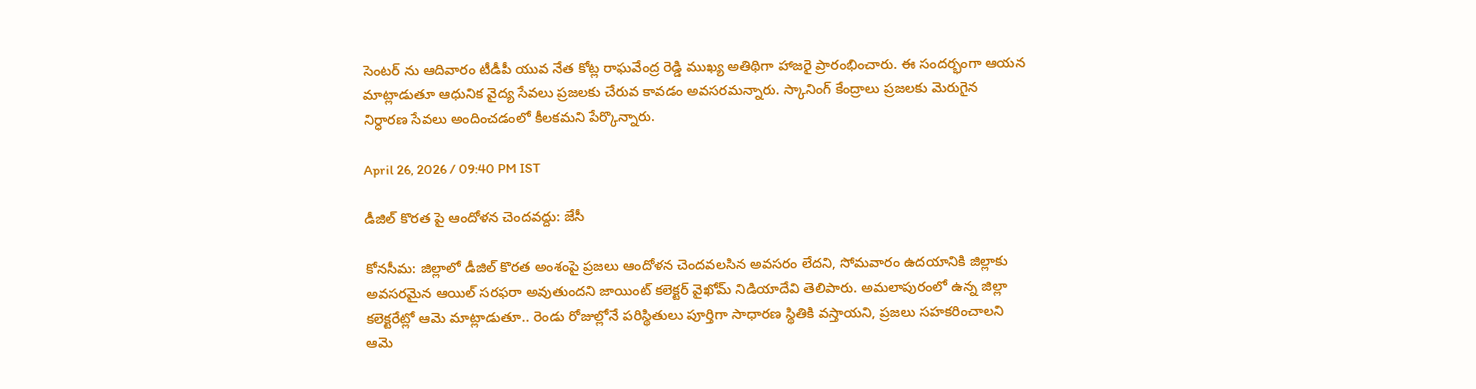సెంటర్ ను ఆదివారం టీడీపీ యువ నేత కోట్ల రాఘవేంద్ర రెడ్డి ముఖ్య అతిథిగా హాజరై ప్రారంభించారు. ఈ సందర్భంగా ఆయన మాట్లాడుతూ ఆధునిక వైద్య సేవలు ప్రజలకు చేరువ కావడం అవసరమన్నారు. స్కానింగ్ కేంద్రాలు ప్రజలకు మెరుగైన నిర్ధారణ సేవలు అందించడంలో కీలకమని పేర్కొన్నారు.

April 26, 2026 / 09:40 PM IST

డీజిల్ కొరత పై ఆందోళన చెందవద్దు: జేసీ

కోనసీమ: జిల్లాలో డీజిల్ కొరత అంశంపై ప్రజలు ఆందోళన చెందవలసిన అవసరం లేదని, సోమవారం ఉదయానికి జిల్లాకు అవసరమైన ఆయిల్ సరఫరా అవుతుందని జాయింట్ కలెక్టర్ వైఖోమ్ నిడియాదేవి తెలిపారు. అమలాపురంలో ఉన్న జిల్లా కలెక్టరేట్లో ఆమె మాట్లాడుతూ.. రెండు రోజుల్లోనే పరిస్థితులు పూర్తిగా సాధారణ స్థితికి వస్తాయని, ప్రజలు సహకరించాలని ఆమె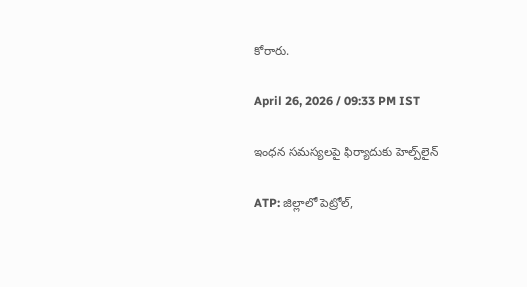కోరారు.

April 26, 2026 / 09:33 PM IST

ఇంధన సమస్యలపై ఫిర్యాదుకు హెల్ప్‌లైన్

ATP: జిల్లాలో పెట్రోల్,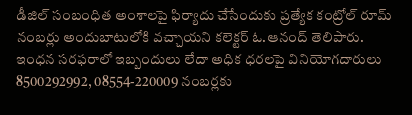డీజిల్ సంబంధిత అంశాలపై ఫిర్యాదు చేసేందుకు ప్రత్యేక కంట్రోల్ రూమ్ నంబర్లు అందుబాటులోకి వచ్చాయని కలెక్టర్ ఓ.ఆనంద్ తెలిపారు. ఇంధన సరఫరాలో ఇబ్బందులు లేదా అధిక ధరలపై వినియోగదారులు 8500292992, 08554-220009 నంబర్లకు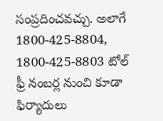సంప్రదించవచ్చు. అలాగే 1800-425-8804, 1800-425-8803 టోల్ ఫ్రీ నంబర్ల నుంచి కూడా ఫిర్యాదులు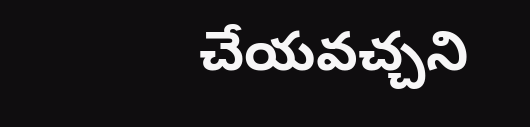చేయవచ్చని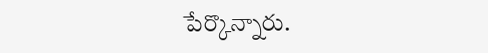పేర్కొన్నారు.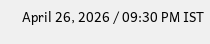April 26, 2026 / 09:30 PM IST